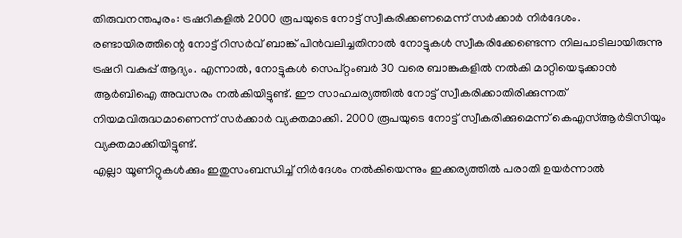തിരുവനന്തപുരം: ട്രഷറികളിൽ 2000 രൂപയുടെ നോട്ട് സ്വീകരിക്കണമെന്ന് സർക്കാർ നിർദേശം. രണ്ടായിരത്തിന്റെ നോട്ട് റിസർവ് ബാങ്ക് പിൻവലിച്ചതിനാൽ നോട്ടുകൾ സ്വീകരിക്കേണ്ടെന്ന നിലപാടിലായിരുന്നു ട്രഷറി വകുപ്പ് ആദ്യം. എന്നാൽ, നോട്ടുകൾ സെപ്റ്റംബർ 30 വരെ ബാങ്കുകളിൽ നൽകി മാറ്റിയെടുക്കാൻ ആർബിഐ അവസരം നൽകിയിട്ടുണ്ട്. ഈ സാഹചര്യത്തിൽ നോട്ട് സ്വീകരിക്കാതിരിക്കുന്നത് നിയമവിരുദ്ധമാണെന്ന് സർക്കാർ വ്യക്തമാക്കി. 2000 രൂപയുടെ നോട്ട് സ്വീകരിക്കുമെന്ന് കെഎസ്ആർടിസിയും വ്യക്തമാക്കിയിട്ടുണ്ട്.
എല്ലാ യൂണിറ്റുകൾക്കും ഇതുസംബന്ധിച്ച് നിർദേശം നൽകിയെന്നും ഇക്കര്യത്തിൽ പരാതി ഉയർന്നാൽ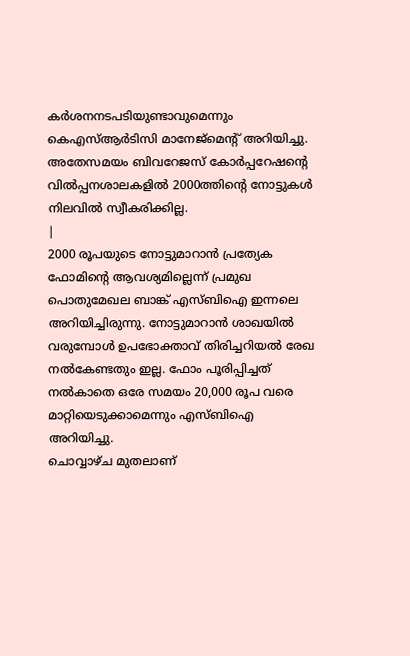കർശനനടപടിയുണ്ടാവുമെന്നും കെഎസ്ആർടിസി മാനേജ്മെന്റ് അറിയിച്ചു. അതേസമയം ബിവറേജസ് കോർപ്പറേഷന്റെ വിൽപ്പനശാലകളിൽ 2000ത്തിന്റെ നോട്ടുകൾ നിലവിൽ സ്വീകരിക്കില്ല.
|
2000 രൂപയുടെ നോട്ടുമാറാൻ പ്രത്യേക ഫോമിന്റെ ആവശ്യമില്ലെന്ന് പ്രമുഖ പൊതുമേഖല ബാങ്ക് എസ്ബിഐ ഇന്നലെ അറിയിച്ചിരുന്നു. നോട്ടുമാറാൻ ശാഖയിൽ വരുമ്പോൾ ഉപഭോക്താവ് തിരിച്ചറിയൽ രേഖ നൽകേണ്ടതും ഇല്ല. ഫോം പൂരിപ്പിച്ചത് നൽകാതെ ഒരേ സമയം 20,000 രൂപ വരെ മാറ്റിയെടുക്കാമെന്നും എസ്ബിഐ അറിയിച്ചു.
ചൊവ്വാഴ്ച മുതലാണ്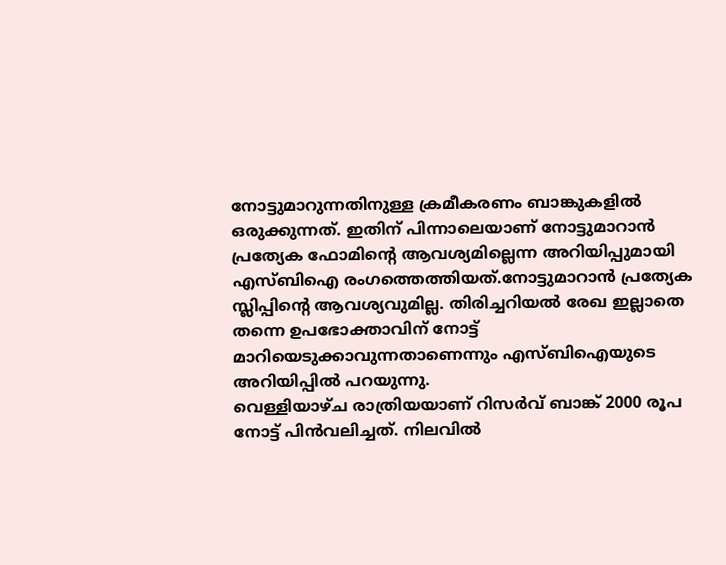നോട്ടുമാറുന്നതിനുള്ള ക്രമീകരണം ബാങ്കുകളിൽ ഒരുക്കുന്നത്. ഇതിന് പിന്നാലെയാണ് നോട്ടുമാറാൻ പ്രത്യേക ഫോമിന്റെ ആവശ്യമില്ലെന്ന അറിയിപ്പുമായി എസ്ബിഐ രംഗത്തെത്തിയത്.നോട്ടുമാറാൻ പ്രത്യേക സ്ലിപ്പിന്റെ ആവശ്യവുമില്ല. തിരിച്ചറിയൽ രേഖ ഇല്ലാതെ തന്നെ ഉപഭോക്താവിന് നോട്ട് മാറിയെടുക്കാവുന്നതാണെന്നും എസ്ബിഐയുടെ അറിയിപ്പിൽ പറയുന്നു.
വെള്ളിയാഴ്ച രാത്രിയയാണ് റിസർവ് ബാങ്ക് 2000 രൂപ നോട്ട് പിൻവലിച്ചത്. നിലവിൽ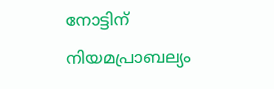നോട്ടിന് നിയമപ്രാബല്യം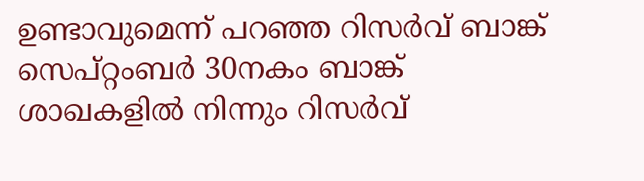ഉണ്ടാവുമെന്ന് പറഞ്ഞ റിസർവ് ബാങ്ക് സെപ്റ്റംബർ 30നകം ബാങ്ക് ശാഖകളിൽ നിന്നും റിസർവ്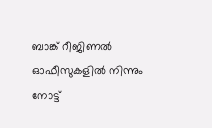ബാങ്ക് റീജിണൽ ഓഫീസുകളിൽ നിന്നും നോട്ട്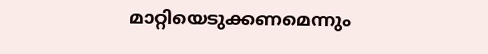മാറ്റിയെടുക്കണമെന്നും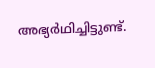അഭ്യർഥിച്ചിട്ടുണ്ട്.